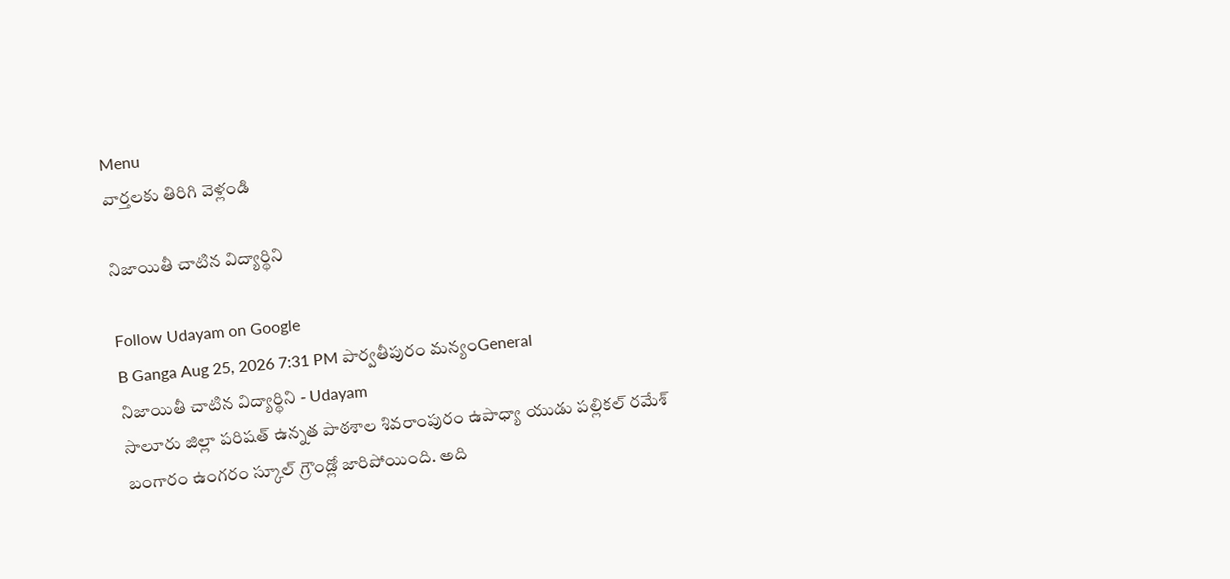Menu
వార్తలకు తిరిగి వెళ్లండి

నిజాయితీ చాటిన విద్యార్థిని

Follow Udayam on Google
B Ganga Aug 25, 2026 7:31 PM పార్వతీపురం మన్యంGeneral
నిజాయితీ చాటిన విద్యార్థిని - Udayam
సాలూరు జిల్లా పరిషత్ ఉన్నత పాఠశాల శివరాంపురం ఉపాధ్యా యుడు పల్లికల్ రమేశ్ బంగారం ఉంగరం స్కూల్ గ్రౌండ్లో జారిపోయింది. అది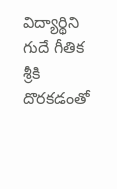విద్యార్థిని గుదే గీతిక శ్రీకి దొరకడంతో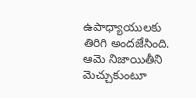ఉపాధ్యాయులకు తిరిగి అందజేసింది. ఆమె నిజాయితీని మెచ్చుకుంటూ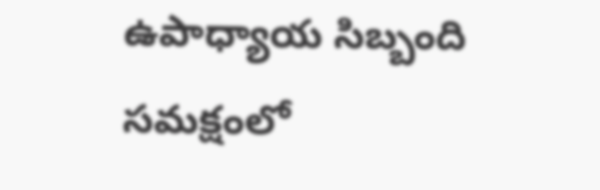ఉపాధ్యాయ సిబ్బంది సమక్షంలో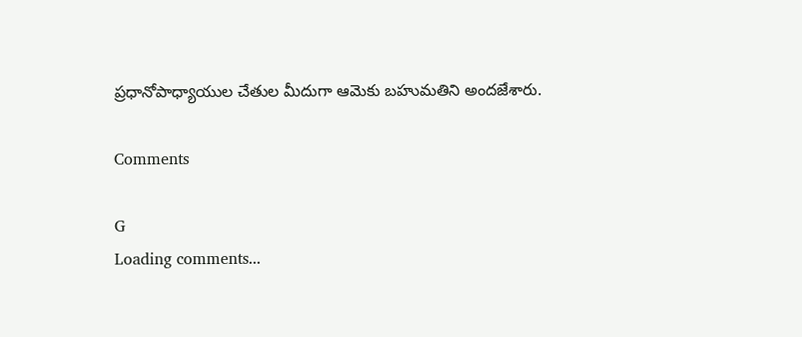ప్రధానోపాధ్యాయుల చేతుల మీదుగా ఆమెకు బహుమతిని అందజేశారు.

Comments

G
Loading comments...